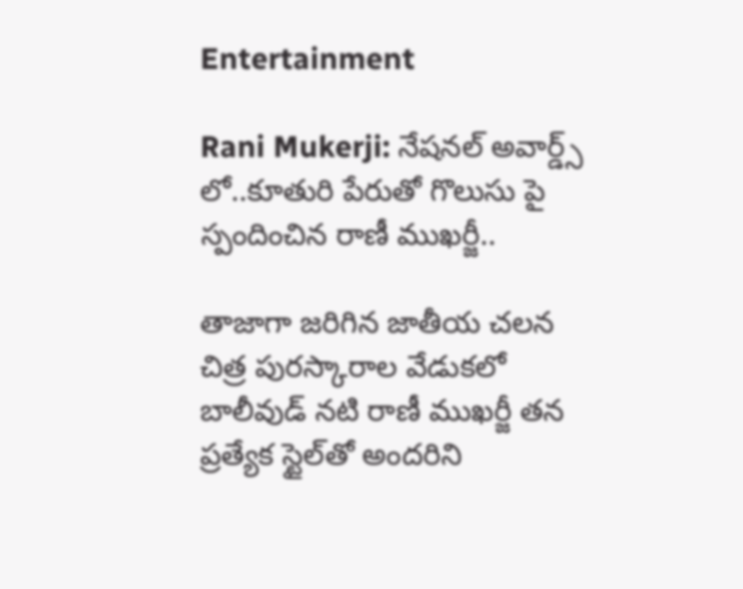Entertainment

Rani Mukerji: నేషనల్ అవార్డ్స్ లో..కూతురి పేరుతో గొలుసు పై స్పందించిన రాణీ ముఖర్జీ..

తాజాగా జరిగిన జాతీయ చలన చిత్ర పురస్కారాల వేడుకలో బాలీవుడ్ నటి రాణీ ముఖర్జీ తన ప్రత్యేక స్టైల్‌తో అందరిని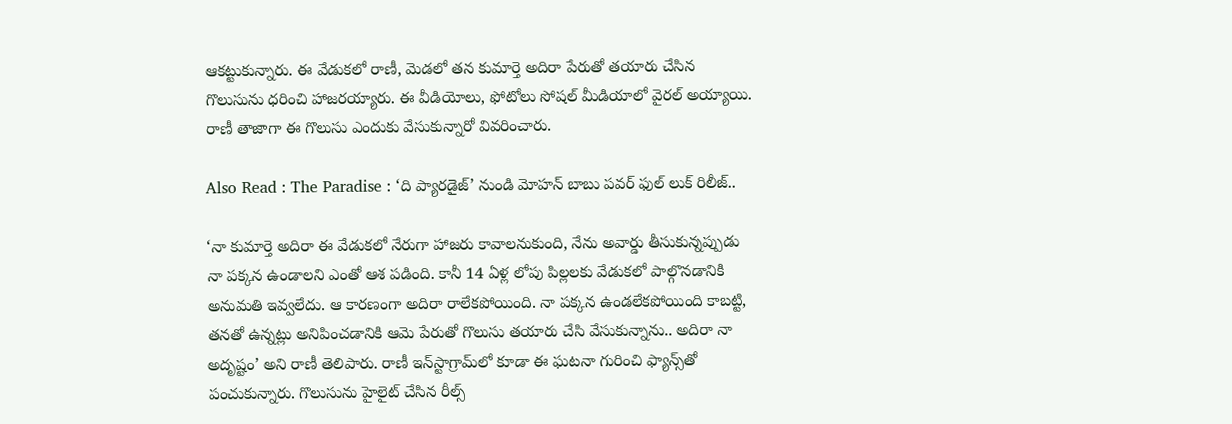ఆకట్టుకున్నారు. ఈ వేడుకలో రాణీ, మెడలో తన కుమార్తె అదిరా పేరుతో తయారు చేసిన గొలుసును ధరించి హాజరయ్యారు. ఈ వీడియోలు, ఫోటోలు సోషల్ మీడియాలో వైరల్ అయ్యాయి. రాణీ తాజాగా ఈ గొలుసు ఎందుకు వేసుకున్నారో వివరించారు.

Also Read : The Paradise : ‘ది ప్యారడైజ్‌’ నుండి మోహన్ బాబు పవర్ ఫుల్ లుక్ రిలీజ్..

‘నా కుమార్తె అదిరా ఈ వేడుకలో నేరుగా హాజరు కావాలనుకుంది, నేను అవార్డు తీసుకున్నప్పుడు నా పక్కన ఉండాలని ఎంతో ఆశ పడింది. కానీ 14 ఏళ్ల లోపు పిల్లలకు వేడుకలో పాల్గొనడానికి అనుమతి ఇవ్వలేదు. ఆ కారణంగా అదిరా రాలేకపోయింది. నా పక్కన ఉండలేకపోయింది కాబట్టి, తనతో ఉన్నట్లు అనిపించడానికి ఆమె పేరుతో గొలుసు తయారు చేసి వేసుకున్నాను.. అదిరా నా అదృష్టం’ అని రాణీ తెలిపారు. రాణీ ఇన్‌స్టాగ్రామ్‌లో కూడా ఈ ఘటనా గురించి ఫ్యాన్స్‌తో పంచుకున్నారు. గొలుసును హైలైట్ చేసిన రీల్స్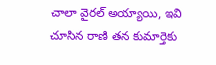చాలా వైరల్ అయ్యాయి, ఇవి చూసిన రాణి తన కుమార్తెకు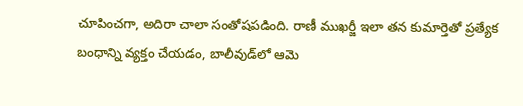చూపించగా, అదిరా చాలా సంతోషపడింది. రాణీ ముఖర్జీ ఇలా తన కుమార్తెతో ప్రత్యేక బంధాన్ని వ్యక్తం చేయడం, బాలీవుడ్‌లో ఆమె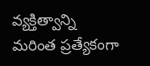వ్యక్తిత్వాన్ని మరింత ప్రత్యేకంగా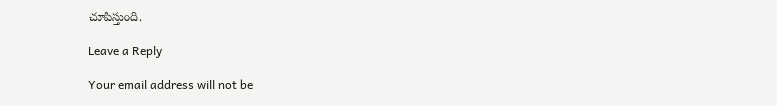చూపిస్తుంది.

Leave a Reply

Your email address will not be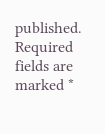published. Required fields are marked *